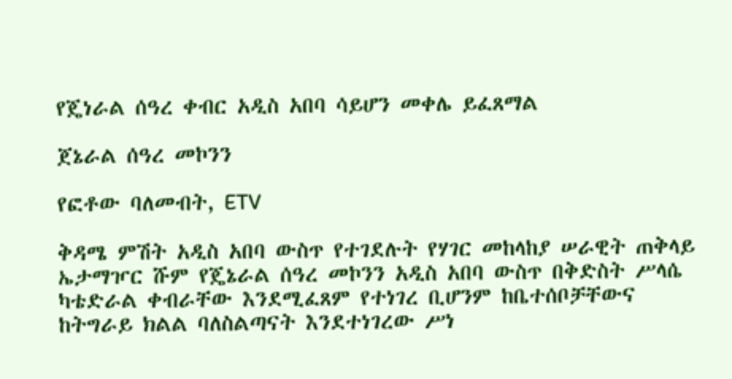የጄነራል ሰዓረ ቀብር አዲስ አበባ ሳይሆን መቀሌ ይፈጸማል

ጀኔራል ሰዓረ መኮንን

የፎቶው ባለመብት, ETV

ቅዳሜ ምሽት አዲስ አበባ ውስጥ የተገደሉት የሃገር መከላከያ ሠራዊት ጠቅላይ ኤታማዦር ሹም የጄኔራል ሰዓረ መኮንን አዲስ አበባ ውስጥ በቅድስት ሥላሴ ካቴድራል ቀብራቸው እንደሚፈጸም የተነገረ ቢሆንም ከቤተሰቦቻቸውና ከትግራይ ክልል ባለስልጣናት እንደተነገረው ሥነ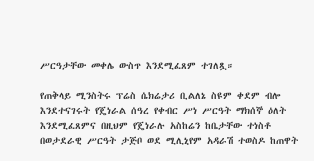ሥርዓታቸው መቀሌ ውስጥ እንደሚፈጸም ተገለጿ።

የጠቅላይ ሚንስትሩ ፕሬስ ሴክሬታሪ ቢልለኔ ስዩም ቀደም ብሎ እንደተናገሩት የጄነራል ሰዓረ የቀብር ሥነ ሥርዓት ማክሰኞ ዕለት እንደሚፈጸምና በዚህም የጄነራሉ አስከሬን ከቤታቸው ተነስቶ በወታደራዊ ሥርዓት ታጅቦ ወደ ሚሊኒየም አዳራሽ ተወስዶ ከጠዋት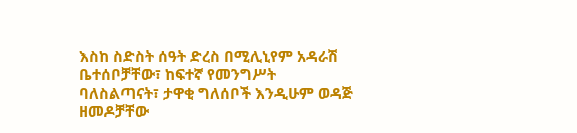እስከ ስድስት ሰዓት ድረስ በሚሊኒየም አዳራሽ ቤተሰቦቻቸው፣ ከፍተኛ የመንግሥት ባለስልጣናት፣ ታዋቂ ግለሰቦች እንዲሁም ወዳጅ ዘመዶቻቸው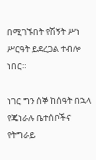በሚገኙበት የሽኝት ሥነ ሥርዓት ይደረጋል ተብሎ ነበር።

ነገር ግን ሰኞ ከሰዓት በኋላ የጄነራሉ ቤተሰቦችና የትግራይ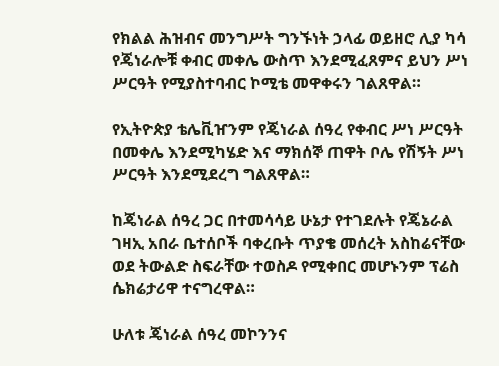የክልል ሕዝብና መንግሥት ግንኙነት ኃላፊ ወይዘሮ ሊያ ካሳ የጄነራሎቹ ቀብር መቀሌ ውስጥ እንደሚፈጸምና ይህን ሥነ ሥርዓት የሚያስተባብር ኮሚቴ መዋቀሩን ገልጸዋል።

የኢትዮጵያ ቴሌቪዠንም የጄነራል ሰዓረ የቀብር ሥነ ሥርዓት በመቀሌ እንደሚካሄድ እና ማክሰኞ ጠዋት ቦሌ የሽኝት ሥነ ሥርዓት እንደሚደረግ ግልጸዋል።

ከጄነራል ሰዓረ ጋር በተመሳሳይ ሁኔታ የተገደሉት የጄኔራል ገዛኢ አበራ ቤተሰቦች ባቀረቡት ጥያቄ መሰረት አስከሬናቸው ወደ ትውልድ ስፍራቸው ተወስዶ የሚቀበር መሆኑንም ፕሬስ ሴክሬታሪዋ ተናግረዋል።

ሁለቱ ጄነራል ሰዓረ መኮንንና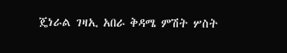ጄነራል ገዛኢ አበራ ቅዳሜ ምሽት ሦስት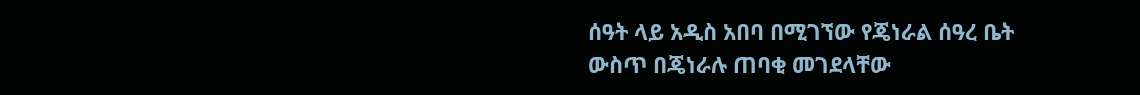ሰዓት ላይ አዲስ አበባ በሚገኘው የጄነራል ሰዓረ ቤት ውስጥ በጄነራሉ ጠባቂ መገደላቸው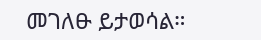መገለፁ ይታወሳል።